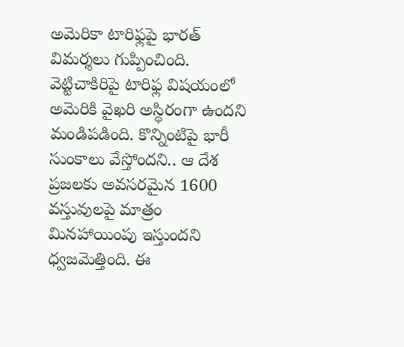అమెరికా టారిఫ్లపై భారత్ విమర్శలు గుప్పించింది. వెట్టిచాకిరిపై టారిఫ్ల విషయంలో అమెరికి వైఖరి అస్థిరంగా ఉందని మండిపడింది. కొన్నింటిపై భారీ సుంకాలు వేస్తోందని.. ఆ దేశ ప్రజలకు అవసరమైన 1600 వస్తువులపై మాత్రం మినహాయింపు ఇస్తుందని ధ్వజమెత్తింది. ఈ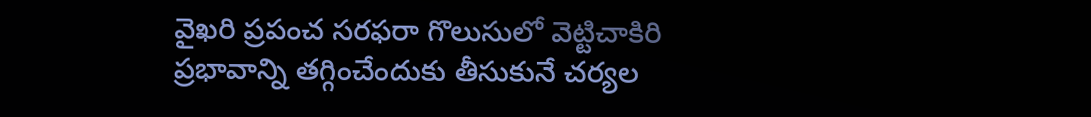వైఖరి ప్రపంచ సరఫరా గొలుసులో వెట్టిచాకిరి ప్రభావాన్ని తగ్గించేందుకు తీసుకునే చర్యల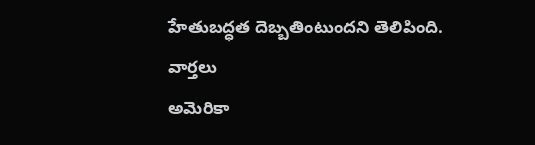హేతుబద్ధత దెబ్బతింటుందని తెలిపింది.
వార్తలు
అమెరికా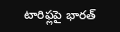టారిఫ్లపై భారత్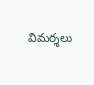విమర్శలు